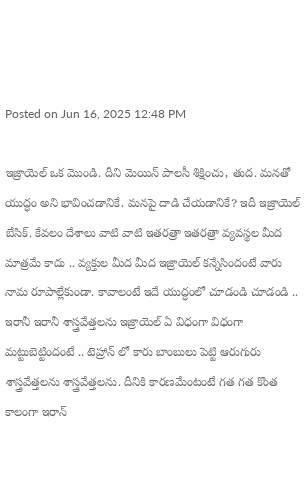Posted on Jun 16, 2025 12:48 PM

ఇజ్రాయెల్ ఒక మొండి. దీని మెయిన్ పాలసీ శిక్షించు, తుద. మనతో యుద్ధం అని భావించడానికే. మనపై దాడి చేయడానికే? ఇదీ ఇజ్రాయెల్ బేసిక్. కేవలం దేశాలు వాటి వాటి ఇతరత్రా ఇతరత్రా వ్యవస్థల మీద మాత్రమే కాదు .. వ్యక్తుల మీద మీద ఇజ్రాయెల్ కన్నేసిందంటే వారు నామ రూపాల్లేకుండా. కావాలంటే ఇదే యుద్ధంలో చూడండి చూడండి .. ఇరానీ ఇరానీ శాస్త్రవేత్తలను ఇజ్రాయెల్ ఏ విధంగా విధంగా మట్టుబెట్టిందంటే .. టెహ్రాన్ లో కారు బాంబులు పెట్టి ఆరుగురు శాస్త్రవేత్తలను శాస్త్రవేత్తలను. దీనికి కారణమేంటంటే గత గత కొంత కాలంగా ఇరాన్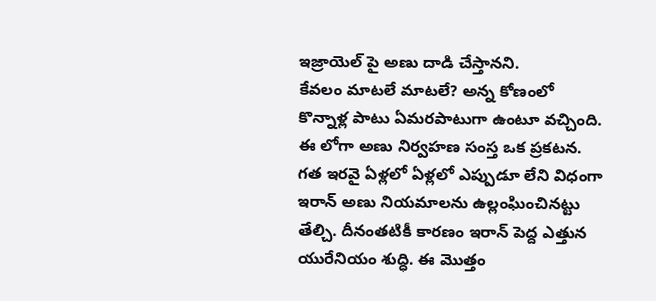ఇజ్రాయెల్ పై అణు దాడి చేస్తానని.
కేవలం మాటలే మాటలే? అన్న కోణంలో కొన్నాళ్ల పాటు ఏమరపాటుగా ఉంటూ వచ్చింది. ఈ లోగా అణు నిర్వహణ సంస్త ఒక ప్రకటన. గత ఇరవై ఏళ్లలో ఏళ్లలో ఎప్పుడూ లేని విధంగా ఇరాన్ అణు నియమాలను ఉల్లంఘించినట్టు తేల్చి. దీనంతటికీ కారణం ఇరాన్ పెద్ద ఎత్తున యురేనియం శుద్ధి. ఈ మొత్తం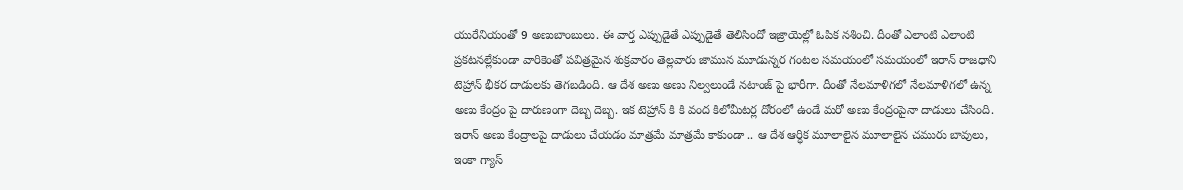యురేనియంతో 9 అణుబాంబులు. ఈ వార్త ఎప్పుడైతే ఎప్పుడైతే తెలిసిందో ఇజ్రాయెల్లో ఓపిక నశించి. దీంతో ఎలాంటి ఎలాంటి ప్రకటనల్లేకుండా వారికెంతో పవిత్రమైన శుక్రవారం తెల్లవారు జామున మూడున్నర గంటల సమయంలో సమయంలో ఇరాన్ రాజధాని టెహ్రాన్ భీకర దాడులకు తెగబడింది. ఆ దేశ అణు అణు నిల్వలుండే నటాంజ్ పై భారీగా. దీంతో నేలమాళిగలో నేలమాళిగలో ఉన్న అణు కేంద్రం పై దారుణంగా దెబ్బ దెబ్బ. ఇక టెహ్రాన్ కి కి వంద కిలోమీటర్ల దోరంలో ఉండే మరో అణు కేంద్రంపైనా దాడులు చేసింది. ఇరాన్ అణు కేంద్రాలపై దాడులు చేయడం మాత్రమే మాత్రమే కాకుండా .. ఆ దేశ ఆర్ధిక మూలాలైన మూలాలైన చమురు బావులు, ఇంకా గ్యాస్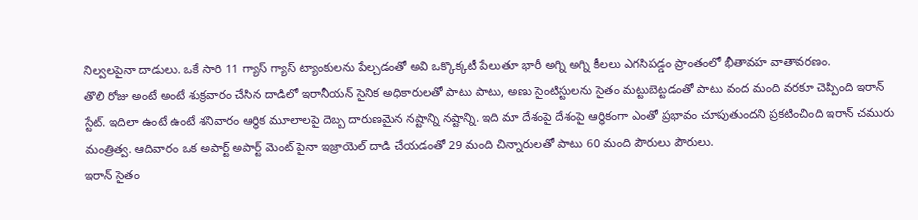నిల్వలపైనా దాడులు. ఒకే సారి 11 గ్యాస్ గ్యాస్ ట్యాంకులను పేల్చడంతో అవి ఒక్కొక్కటీ పేలుతూ భారీ అగ్ని అగ్ని కీలలు ఎగసిపడ్డం ప్రాంతంలో భీతావహ వాతావరణం.
తొలి రోజు అంటే అంటే శుక్రవారం చేసిన దాడిలో ఇరానీయన్ సైనిక అధికారులతో పాటు పాటు, అణు సైంటిస్టులను సైతం మట్టుబెట్టడంతో పాటు వంద మంది వరకూ చెప్పింది ఇరాన్ స్టేట్. ఇదిలా ఉంటే ఉంటే శనివారం ఆర్ధిక మూలాలపై దెబ్బ దారుణమైన నష్టాన్ని నష్టాన్ని. ఇది మా దేశంపై దేశంపై ఆర్ధికంగా ఎంతో ప్రభావం చూపుతుందని ప్రకటించింది ఇరాన్ చమురు మంత్రిత్వ. ఆదివారం ఒక అపార్ట్ అపార్ట్ మెంట్ పైనా ఇజ్రాయెల్ దాడి చేయడంతో 29 మంది చిన్నారులతో పాటు 60 మంది పౌరులు పౌరులు.
ఇరాన్ సైతం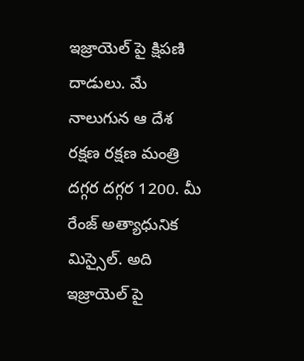ఇజ్రాయెల్ పై క్షిపణి దాడులు. మే నాలుగున ఆ దేశ రక్షణ రక్షణ మంత్రి దగ్గర దగ్గర 1200. మీ రేంజ్ అత్యాధునిక మిస్సైల్. అది ఇజ్రాయెల్ పై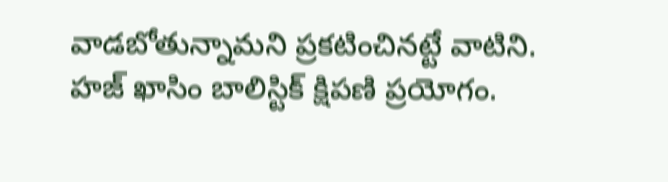వాడబోతున్నామని ప్రకటించినట్టే వాటిని. హజ్ ఖాసిం బాలిస్టిక్ క్షిపణి ప్రయోగం.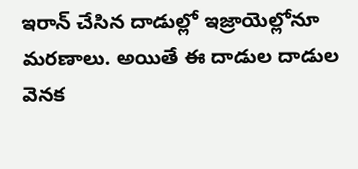ఇరాన్ చేసిన దాడుల్లో ఇజ్రాయెల్లోనూ మరణాలు. అయితే ఈ దాడుల దాడుల వెనక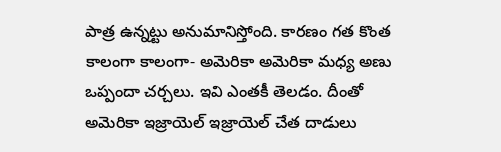పాత్ర ఉన్నట్టు అనుమానిస్తోంది. కారణం గత కొంత కాలంగా కాలంగా- అమెరికా అమెరికా మధ్య అణు ఒప్పందా చర్చలు. ఇవి ఎంతకీ తెలడం. దీంతో అమెరికా ఇజ్రాయెల్ ఇజ్రాయెల్ చేత దాడులు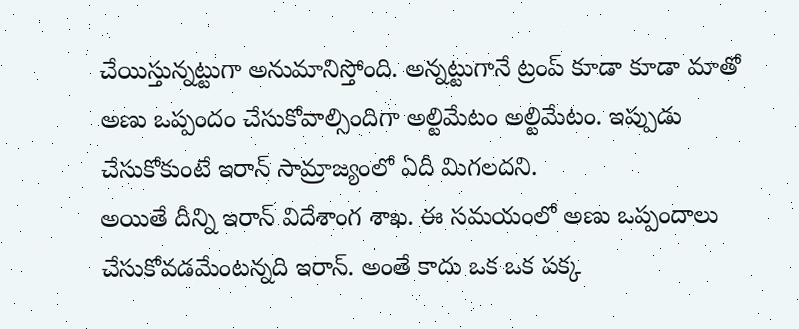చేయిస్తున్నట్టుగా అనుమానిస్తోంది. అన్నట్టుగానే ట్రంప్ కూడా కూడా మాతో అణు ఒప్పందం చేసుకోవాల్సిందిగా అల్టిమేటం అల్టిమేటం. ఇప్పుడు చేసుకోకుంటే ఇరాన్ సామ్రాజ్యంలో ఏదీ మిగలదని.
అయితే దీన్ని ఇరాన్ విదేశాంగ శాఖ. ఈ సమయంలో అణు ఒప్పందాలు చేసుకోవడమేంటన్నది ఇరాన్. అంతే కాదు ఒక ఒక పక్క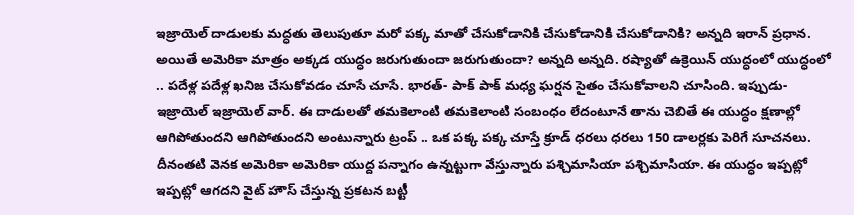ఇజ్రాయెల్ దాడులకు మద్ధతు తెలుపుతూ మరో పక్క మాతో చేసుకోడానికి చేసుకోడానికి చేసుకోడానికి? అన్నది ఇరాన్ ప్రధాన.
అయితే అమెరికా మాత్రం అక్కడ యుద్ధం జరుగుతుందా జరుగుతుందా? అన్నది అన్నది. రష్యాతో ఉక్రెయిన్ యుద్ధంలో యుద్ధంలో .. పదేళ్ల పదేళ్ల ఖనిజ చేసుకోవడం చూసే చూసే. భారత్- పాక్ పాక్ మధ్య ఘర్షన సైతం చేసుకోవాలని చూసింది. ఇప్పుడు- ఇజ్రాయెల్ ఇజ్రాయెల్ వార్. ఈ దాడులతో తమకెలాంటి తమకెలాంటి సంబంధం లేదంటూనే తాను చెబితే ఈ యుద్ధం క్షణాల్లో ఆగిపోతుందని ఆగిపోతుందని అంటున్నారు ట్రంప్ .. ఒక పక్క పక్క చూస్తే క్రూడ్ ధరలు ధరలు 150 డాలర్లకు పెరిగే సూచనలు.
దీనంతటి వెనక అమెరికా అమెరికా యుద్ద పన్నాగం ఉన్నట్టుగా వేస్తున్నారు పశ్చిమాసియా పశ్చిమాసియా. ఈ యుద్ధం ఇప్పట్లో ఇప్పట్లో ఆగదని వైట్ హౌస్ చేస్తున్న ప్రకటన బట్టీ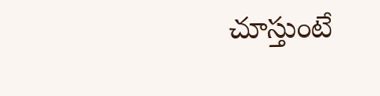చూస్తుంటే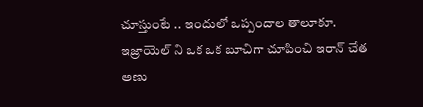చూస్తుంటే .. ఇందులో ఒప్పందాల తాలూకూ. ఇజ్రాయెల్ ని ఒక ఒక బూచిగా చూపించి ఇరాన్ చేత అణు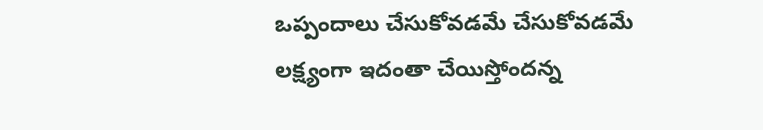ఒప్పందాలు చేసుకోవడమే చేసుకోవడమే లక్ష్యంగా ఇదంతా చేయిస్తోందన్న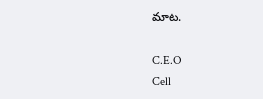మాట.

C.E.O
Cell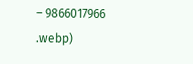– 9866017966
.webp)